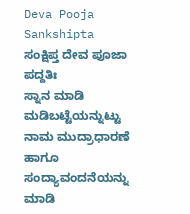Deva Pooja Sankshipta
ಸಂಕ್ಷಿಪ್ತ ದೇವ ಪೂಜಾ ಪದ್ದತಿಃ
ಸ್ನಾನ ಮಾಡಿ ಮಡಿಬಟ್ಟೆಯನ್ನುಟ್ಟು ನಾಮ ಮುದ್ರಾಧಾರಣೆ ಹಾಗೂ ಸಂದ್ಯಾವಂದನೆಯನ್ನು ಮಾಡಿ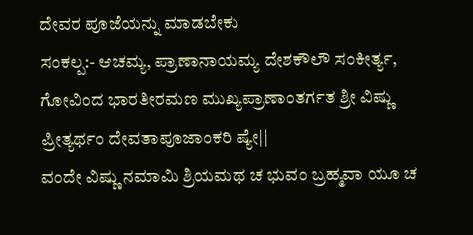ದೇವರ ಪೂಜೆಯನ್ನು ಮಾಡಬೇಕು
ಸಂಕಲ್ಪ:- ಆಚಮ್ಯ, ಪ್ರಾಣಾನಾಯಮ್ಯ ದೇಶಕೌಲೌ ಸಂಕೀರ್ತ್ಯ, ಗೋವಿಂದ ಭಾರತೀರಮಣ ಮುಖ್ಯಪ್ರಾಣಾಂತರ್ಗತ ಶ್ರೀ ವಿಷ್ಣು ಪ್ರೀತ್ಯರ್ಥಂ ದೇವತಾಪೂಜಾಂಕರಿ ಷ್ಯೇ||
ವಂದೇ ವಿಷ್ಣು ನಮಾಮಿ ಶ್ರಿಯಮಥ ಚ ಭುವಂ ಬ್ರಹ್ಮವಾ ಯೂ ಚ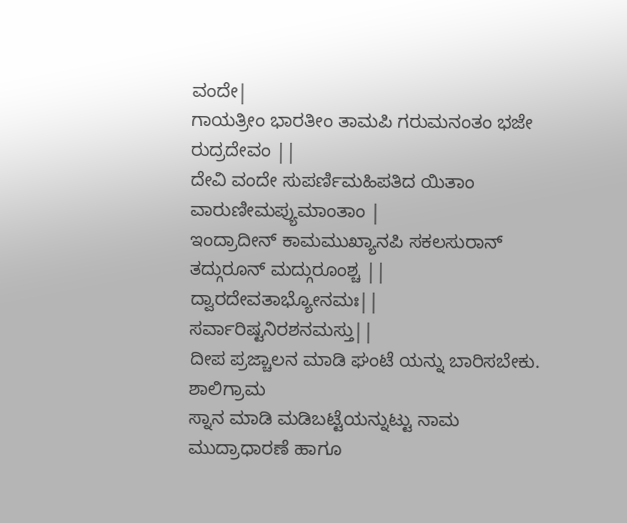ವಂದೇ|
ಗಾಯತ್ರೀಂ ಭಾರತೀಂ ತಾಮಪಿ ಗರುಮನಂತಂ ಭಜೇ ರುದ್ರದೇವಂ ||
ದೇವಿ ವಂದೇ ಸುಪರ್ಣಿಮಹಿಪತಿದ ಯಿತಾಂ ವಾರುಣೀಮಪ್ಯುಮಾಂತಾಂ |
ಇಂದ್ರಾದೀನ್ ಕಾಮಮುಖ್ಯಾನಪಿ ಸಕಲಸುರಾನ್ ತದ್ಗುರೂನ್ ಮದ್ಗುರೂಂಶ್ಚ ||
ದ್ವಾರದೇವತಾಭ್ಯೋನಮಃ||
ಸರ್ವಾರಿಷ್ಟನಿರಶನಮಸ್ತು||
ದೀಪ ಪ್ರಜ್ಚಾಲನ ಮಾಡಿ ಘಂಟೆ ಯನ್ನು ಬಾರಿಸಬೇಕು.
ಶಾಲಿಗ್ರಾಮ
ಸ್ನಾನ ಮಾಡಿ ಮಡಿಬಟ್ಟೆಯನ್ನುಟ್ಟು ನಾಮ ಮುದ್ರಾಧಾರಣೆ ಹಾಗೂ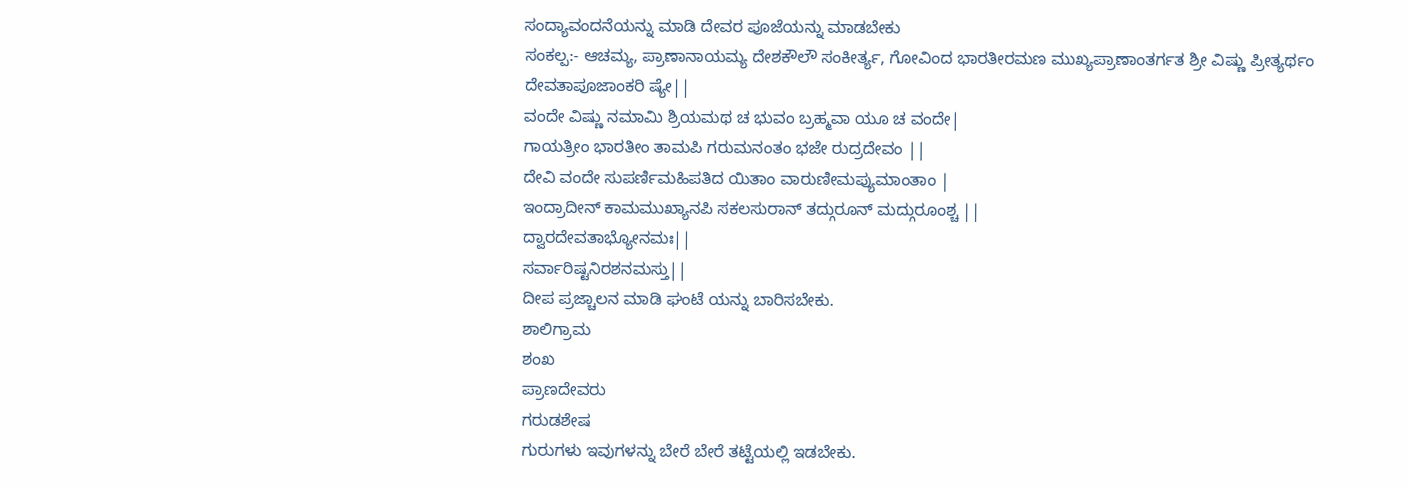ಸಂದ್ಯಾವಂದನೆಯನ್ನು ಮಾಡಿ ದೇವರ ಪೂಜೆಯನ್ನು ಮಾಡಬೇಕು
ಸಂಕಲ್ಪ:- ಆಚಮ್ಯ, ಪ್ರಾಣಾನಾಯಮ್ಯ ದೇಶಕೌಲೌ ಸಂಕೀರ್ತ್ಯ, ಗೋವಿಂದ ಭಾರತೀರಮಣ ಮುಖ್ಯಪ್ರಾಣಾಂತರ್ಗತ ಶ್ರೀ ವಿಷ್ಣು ಪ್ರೀತ್ಯರ್ಥಂ ದೇವತಾಪೂಜಾಂಕರಿ ಷ್ಯೇ||
ವಂದೇ ವಿಷ್ಣು ನಮಾಮಿ ಶ್ರಿಯಮಥ ಚ ಭುವಂ ಬ್ರಹ್ಮವಾ ಯೂ ಚ ವಂದೇ|
ಗಾಯತ್ರೀಂ ಭಾರತೀಂ ತಾಮಪಿ ಗರುಮನಂತಂ ಭಜೇ ರುದ್ರದೇವಂ ||
ದೇವಿ ವಂದೇ ಸುಪರ್ಣಿಮಹಿಪತಿದ ಯಿತಾಂ ವಾರುಣೀಮಪ್ಯುಮಾಂತಾಂ |
ಇಂದ್ರಾದೀನ್ ಕಾಮಮುಖ್ಯಾನಪಿ ಸಕಲಸುರಾನ್ ತದ್ಗುರೂನ್ ಮದ್ಗುರೂಂಶ್ಚ ||
ದ್ವಾರದೇವತಾಭ್ಯೋನಮಃ||
ಸರ್ವಾರಿಷ್ಟನಿರಶನಮಸ್ತು||
ದೀಪ ಪ್ರಜ್ಚಾಲನ ಮಾಡಿ ಘಂಟೆ ಯನ್ನು ಬಾರಿಸಬೇಕು.
ಶಾಲಿಗ್ರಾಮ
ಶಂಖ
ಪ್ರಾಣದೇವರು
ಗರುಡಶೇಷ
ಗುರುಗಳು ಇವುಗಳನ್ನು ಬೇರೆ ಬೇರೆ ತಟ್ಟೆಯಲ್ಲಿ ಇಡಬೇಕು.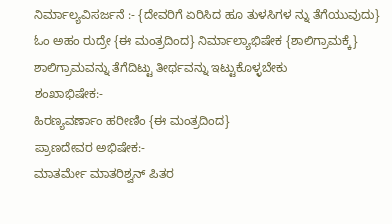ನಿರ್ಮಾಲ್ಯವಿಸರ್ಜನೆ :- {ದೇವರಿಗೆ ಏರಿಸಿದ ಹೂ ತುಳಸಿಗಳ ನ್ನು ತೆಗೆಯುವುದು}
ಓಂ ಅಹಂ ರುದ್ರೇ {ಈ ಮಂತ್ರದಿಂದ} ನಿರ್ಮಾಲ್ಯಾಭಿಷೇಕ {ಶಾಲಿಗ್ರಾಮಕ್ಕೆ}
ಶಾಲಿಗ್ರಾಮವನ್ನು ತೆಗೆದಿಟ್ಟು ತೀರ್ಥವನ್ನು ಇಟ್ಟುಕೊಳ್ಳಬೇಕು
ಶಂಖಾಭಿಷೇಕ:-
ಹಿರಣ್ಯವರ್ಣಾಂ ಹರೀಣಿಂ {ಈ ಮಂತ್ರದಿಂದ}
ಪ್ರಾಣದೇವರ ಅಭಿಷೇಕ:-
ಮಾತರ್ಮೇ ಮಾತರಿಶ್ವನ್ ಪಿತರ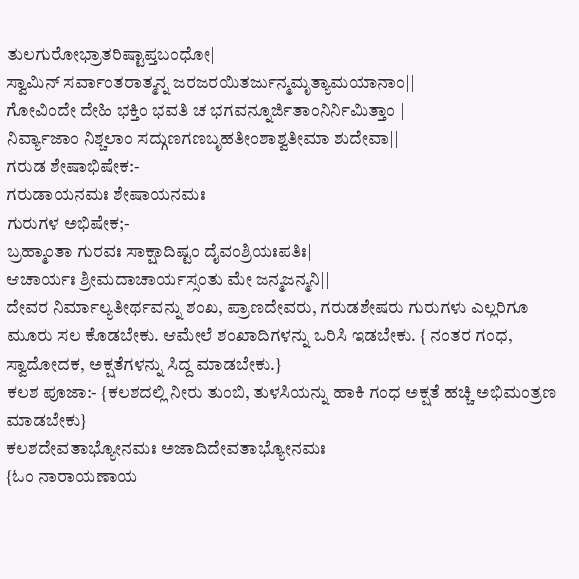ತುಲಗುರೋಭ್ರಾತರಿಷ್ಟಾಪ್ತಬಂಧೋ|
ಸ್ವಾಮಿನ್ ಸರ್ವಾಂತರಾತ್ಮನ್ನ ಜರಜರಯಿತರ್ಜುನ್ಮಮೃತ್ಯಾಮಯಾನಾಂ||
ಗೋವಿಂದೇ ದೇಹಿ ಭಕ್ತಿಂ ಭವತಿ ಚ ಭಗವನ್ನೂರ್ಜಿತಾಂನಿರ್ನಿಮಿತ್ತಾಂ |
ನಿರ್ವ್ಯಾಜಾಂ ನಿಶ್ಚಲಾಂ ಸದ್ಗುಣಗಣಬೃಹತೀಂಶಾಶ್ವತೀಮಾ ಶುದೇವಾ||
ಗರುಡ ಶೇಷಾಭಿಷೇಕ:-
ಗರುಡಾಯನಮಃ ಶೇಷಾಯನಮಃ
ಗುರುಗಳ ಅಭಿಷೇಕ;-
ಬ್ರಹ್ಮಾಂತಾ ಗುರವಃ ಸಾಕ್ಷಾದಿಷ್ಟಂ ದೈವಂಶ್ರಿಯಃಪತಿಃ|
ಆಚಾರ್ಯಃ ಶ್ರೀಮದಾಚಾರ್ಯಸ್ಸಂತು ಮೇ ಜನ್ಮಜನ್ಮನಿ||
ದೇವರ ನಿರ್ಮಾಲ್ಯತೀರ್ಥವನ್ನು ಶಂಖ, ಪ್ರಾಣದೇವರು, ಗರುಡಶೇಷರು ಗುರುಗಳು ಎಲ್ಲರಿಗೂ ಮೂರು ಸಲ ಕೊಡಬೇಕು. ಆಮೇಲೆ ಶಂಖಾದಿಗಳನ್ನು ಒರಿಸಿ ಇಡಬೇಕು. { ನಂತರ ಗಂಧ, ಸ್ವಾದೋದಕ, ಅಕ್ಷತೆಗಳನ್ನು ಸಿದ್ದ ಮಾಡಬೇಕು.}
ಕಲಶ ಪೂಜಾ:- {ಕಲಶದಲ್ಲಿ ನೀರು ತುಂಬಿ, ತುಳಸಿಯನ್ನು ಹಾಕಿ ಗಂಧ ಅಕ್ಷತೆ ಹಚ್ಚಿ ಅಭಿಮಂತ್ರಣ ಮಾಡಬೇಕು}
ಕಲಶದೇವತಾಭ್ಯೋನಮಃ ಅಜಾದಿದೇವತಾಭ್ಯೋನಮಃ
{ಓಂ ನಾರಾಯಣಾಯ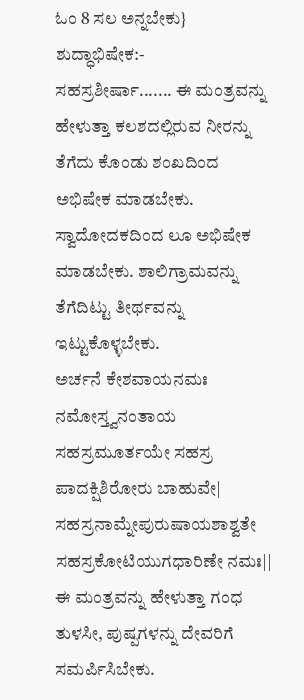ಓಂ 8 ಸಲ ಅನ್ನಬೇಕು}
ಶುದ್ಧಾಭಿಷೇಕ:-
ಸಹಸ್ರಶೀರ್ಷಾ....... ಈ ಮಂತ್ರವನ್ನು ಹೇಳುತ್ತಾ ಕಲಶದಲ್ಲಿರುವ ನೀರನ್ನು ತೆಗೆದು ಕೊಂಡು ಶಂಖದಿಂದ ಅಭಿಷೇಕ ಮಾಡಬೇಕು. ಸ್ವಾದೋದಕದಿಂದ ಲೂ ಅಭಿಷೇಕ ಮಾಡಬೇಕು. ಶಾಲಿಗ್ರಾಮವನ್ನು ತೆಗೆದಿಟ್ಟು ತೀರ್ಥವನ್ನು ಇಟ್ಟುಕೊಳ್ಳಬೇಕು.
ಅರ್ಚನೆ ಕೇಶವಾಯನಮಃ
ನಮೋಸ್ತ್ವನಂತಾಯ ಸಹಸ್ರಮೂರ್ತಯೇ ಸಹಸ್ರ ಪಾದಕ್ಷಿಶಿರೋರು ಬಾಹುವೇ|
ಸಹಸ್ರನಾಮ್ನೇಪುರುಷಾಯಶಾಶ್ವತೇ ಸಹಸ್ರಕೋಟಿಯುಗಧಾರಿಣೇ ನಮಃ||
ಈ ಮಂತ್ರವನ್ನು ಹೇಳುತ್ತಾ ಗಂಧ ತುಳಸೀ, ಪುಷ್ಪಗಳನ್ನು ದೇವರಿಗೆ ಸಮರ್ಪಿಸಿಬೇಕು.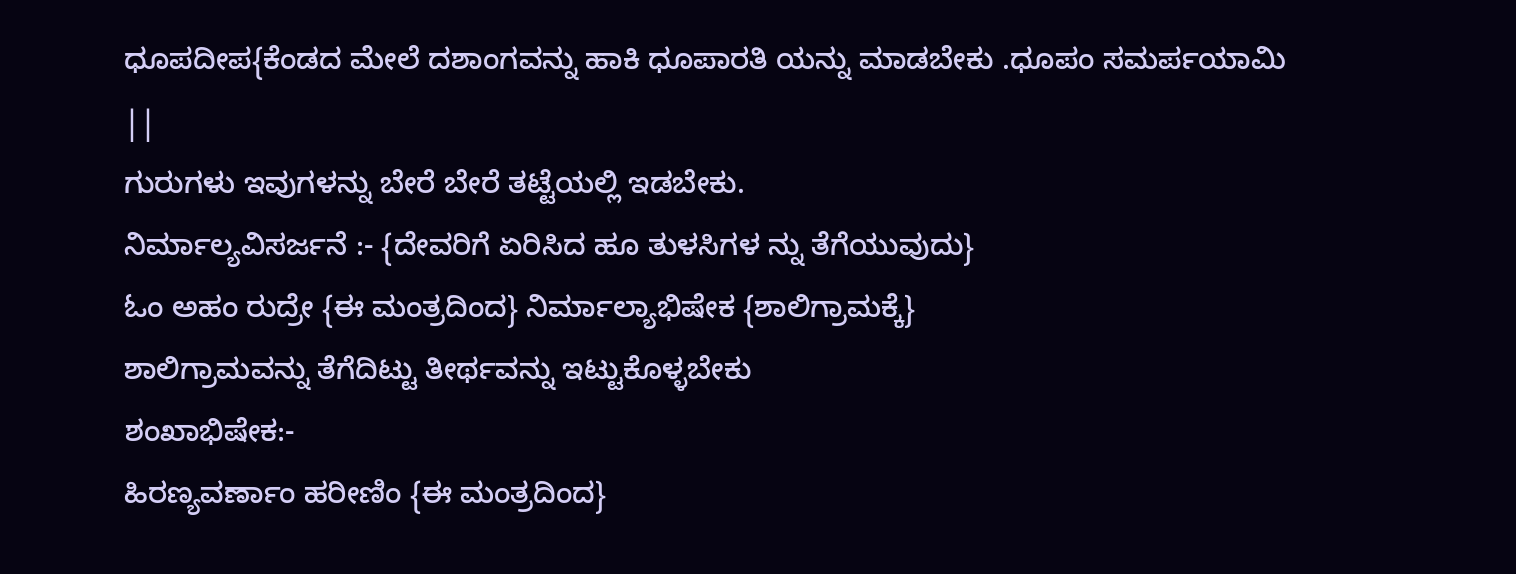ಧೂಪದೀಪ{ಕೆಂಡದ ಮೇಲೆ ದಶಾಂಗವನ್ನು ಹಾಕಿ ಧೂಪಾರತಿ ಯನ್ನು ಮಾಡಬೇಕು .ಧೂಪಂ ಸಮರ್ಪಯಾಮಿ ||
ಗುರುಗಳು ಇವುಗಳನ್ನು ಬೇರೆ ಬೇರೆ ತಟ್ಟೆಯಲ್ಲಿ ಇಡಬೇಕು.
ನಿರ್ಮಾಲ್ಯವಿಸರ್ಜನೆ :- {ದೇವರಿಗೆ ಏರಿಸಿದ ಹೂ ತುಳಸಿಗಳ ನ್ನು ತೆಗೆಯುವುದು}
ಓಂ ಅಹಂ ರುದ್ರೇ {ಈ ಮಂತ್ರದಿಂದ} ನಿರ್ಮಾಲ್ಯಾಭಿಷೇಕ {ಶಾಲಿಗ್ರಾಮಕ್ಕೆ}
ಶಾಲಿಗ್ರಾಮವನ್ನು ತೆಗೆದಿಟ್ಟು ತೀರ್ಥವನ್ನು ಇಟ್ಟುಕೊಳ್ಳಬೇಕು
ಶಂಖಾಭಿಷೇಕ:-
ಹಿರಣ್ಯವರ್ಣಾಂ ಹರೀಣಿಂ {ಈ ಮಂತ್ರದಿಂದ}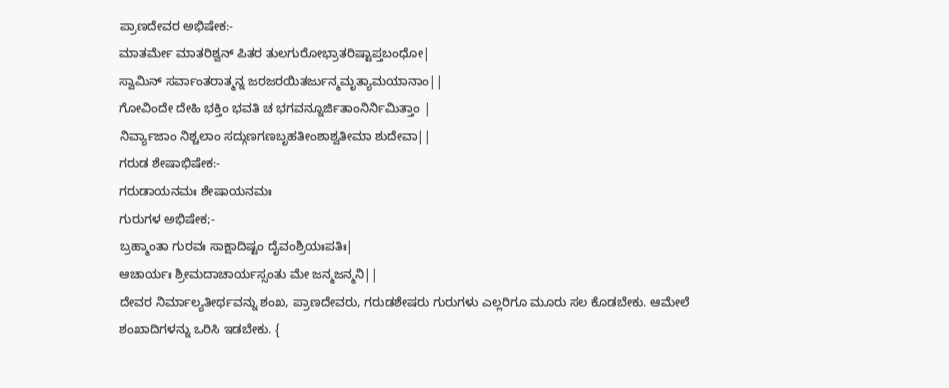ಪ್ರಾಣದೇವರ ಅಭಿಷೇಕ:-
ಮಾತರ್ಮೇ ಮಾತರಿಶ್ವನ್ ಪಿತರ ತುಲಗುರೋಭ್ರಾತರಿಷ್ಟಾಪ್ತಬಂಧೋ|
ಸ್ವಾಮಿನ್ ಸರ್ವಾಂತರಾತ್ಮನ್ನ ಜರಜರಯಿತರ್ಜುನ್ಮಮೃತ್ಯಾಮಯಾನಾಂ||
ಗೋವಿಂದೇ ದೇಹಿ ಭಕ್ತಿಂ ಭವತಿ ಚ ಭಗವನ್ನೂರ್ಜಿತಾಂನಿರ್ನಿಮಿತ್ತಾಂ |
ನಿರ್ವ್ಯಾಜಾಂ ನಿಶ್ಚಲಾಂ ಸದ್ಗುಣಗಣಬೃಹತೀಂಶಾಶ್ವತೀಮಾ ಶುದೇವಾ||
ಗರುಡ ಶೇಷಾಭಿಷೇಕ:-
ಗರುಡಾಯನಮಃ ಶೇಷಾಯನಮಃ
ಗುರುಗಳ ಅಭಿಷೇಕ;-
ಬ್ರಹ್ಮಾಂತಾ ಗುರವಃ ಸಾಕ್ಷಾದಿಷ್ಟಂ ದೈವಂಶ್ರಿಯಃಪತಿಃ|
ಆಚಾರ್ಯಃ ಶ್ರೀಮದಾಚಾರ್ಯಸ್ಸಂತು ಮೇ ಜನ್ಮಜನ್ಮನಿ||
ದೇವರ ನಿರ್ಮಾಲ್ಯತೀರ್ಥವನ್ನು ಶಂಖ, ಪ್ರಾಣದೇವರು, ಗರುಡಶೇಷರು ಗುರುಗಳು ಎಲ್ಲರಿಗೂ ಮೂರು ಸಲ ಕೊಡಬೇಕು. ಆಮೇಲೆ ಶಂಖಾದಿಗಳನ್ನು ಒರಿಸಿ ಇಡಬೇಕು. {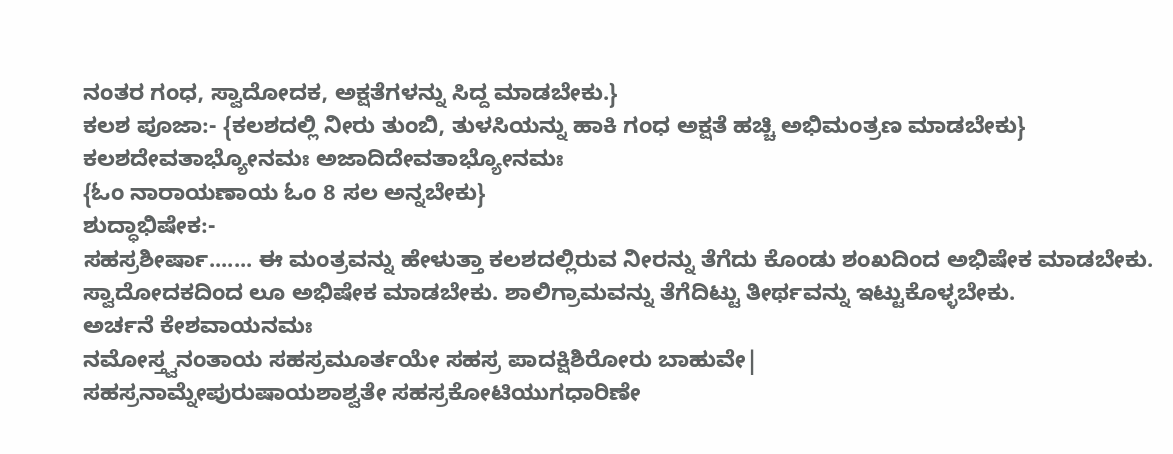ನಂತರ ಗಂಧ, ಸ್ವಾದೋದಕ, ಅಕ್ಷತೆಗಳನ್ನು ಸಿದ್ದ ಮಾಡಬೇಕು.}
ಕಲಶ ಪೂಜಾ:- {ಕಲಶದಲ್ಲಿ ನೀರು ತುಂಬಿ, ತುಳಸಿಯನ್ನು ಹಾಕಿ ಗಂಧ ಅಕ್ಷತೆ ಹಚ್ಚಿ ಅಭಿಮಂತ್ರಣ ಮಾಡಬೇಕು}
ಕಲಶದೇವತಾಭ್ಯೋನಮಃ ಅಜಾದಿದೇವತಾಭ್ಯೋನಮಃ
{ಓಂ ನಾರಾಯಣಾಯ ಓಂ 8 ಸಲ ಅನ್ನಬೇಕು}
ಶುದ್ಧಾಭಿಷೇಕ:-
ಸಹಸ್ರಶೀರ್ಷಾ....... ಈ ಮಂತ್ರವನ್ನು ಹೇಳುತ್ತಾ ಕಲಶದಲ್ಲಿರುವ ನೀರನ್ನು ತೆಗೆದು ಕೊಂಡು ಶಂಖದಿಂದ ಅಭಿಷೇಕ ಮಾಡಬೇಕು. ಸ್ವಾದೋದಕದಿಂದ ಲೂ ಅಭಿಷೇಕ ಮಾಡಬೇಕು. ಶಾಲಿಗ್ರಾಮವನ್ನು ತೆಗೆದಿಟ್ಟು ತೀರ್ಥವನ್ನು ಇಟ್ಟುಕೊಳ್ಳಬೇಕು.
ಅರ್ಚನೆ ಕೇಶವಾಯನಮಃ
ನಮೋಸ್ತ್ವನಂತಾಯ ಸಹಸ್ರಮೂರ್ತಯೇ ಸಹಸ್ರ ಪಾದಕ್ಷಿಶಿರೋರು ಬಾಹುವೇ|
ಸಹಸ್ರನಾಮ್ನೇಪುರುಷಾಯಶಾಶ್ವತೇ ಸಹಸ್ರಕೋಟಿಯುಗಧಾರಿಣೇ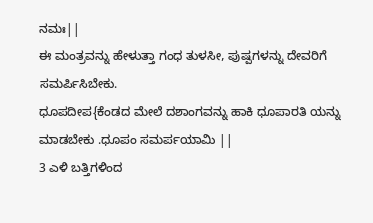ನಮಃ||
ಈ ಮಂತ್ರವನ್ನು ಹೇಳುತ್ತಾ ಗಂಧ ತುಳಸೀ, ಪುಷ್ಪಗಳನ್ನು ದೇವರಿಗೆ ಸಮರ್ಪಿಸಿಬೇಕು.
ಧೂಪದೀಪ{ಕೆಂಡದ ಮೇಲೆ ದಶಾಂಗವನ್ನು ಹಾಕಿ ಧೂಪಾರತಿ ಯನ್ನು ಮಾಡಬೇಕು .ಧೂಪಂ ಸಮರ್ಪಯಾಮಿ ||
3 ಎಳಿ ಬತ್ತಿಗಳಿಂದ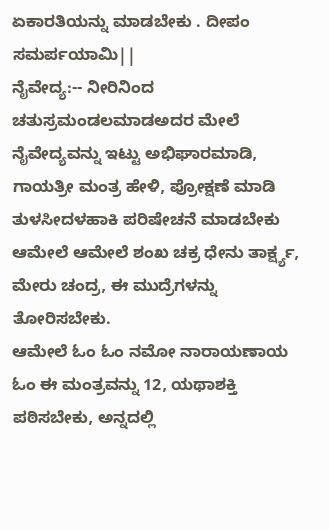ಏಕಾರತಿಯನ್ನು ಮಾಡಬೇಕು . ದೀಪಂ ಸಮರ್ಪಯಾಮಿ||
ನೈವೇದ್ಯ:-- ನೀರಿನಿಂದ ಚತುಸ್ರಮಂಡಲಮಾಡಅದರ ಮೇಲೆ ನೈವೇದ್ಯವನ್ನು ಇಟ್ಟು ಅಭಿಘಾರಮಾಡಿ, ಗಾಯತ್ರೀ ಮಂತ್ರ ಹೇಳಿ, ಪ್ರೋಕ್ಷಣೆ ಮಾಡಿ ತುಳಸೀದಳಹಾಕಿ ಪರಿಷೇಚನೆ ಮಾಡಬೇಕು ಆಮೇಲೆ ಆಮೇಲೆ ಶಂಖ ಚಕ್ರ ಧೇನು ತಾರ್ಕ್ಷ್ಯ, ಮೇರು ಚಂದ್ರ, ಈ ಮುದ್ರೆಗಳನ್ನು ತೋರಿಸಬೇಕು.
ಆಮೇಲೆ ಓಂ ಓಂ ನಮೋ ನಾರಾಯಣಾಯ ಓಂ ಈ ಮಂತ್ರವನ್ನು 12, ಯಥಾಶಕ್ತಿ ಪಠಿಸಬೇಕು, ಅನ್ನದಲ್ಲಿ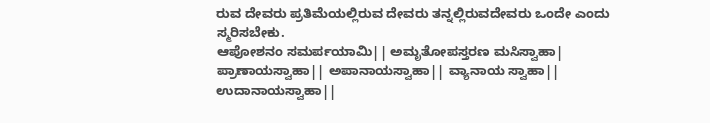ರುವ ದೇವರು ಪ್ರತಿಮೆಯಲ್ಲಿರುವ ದೇವರು ತನ್ನಲ್ಲಿರುವದೇವರು ಒಂದೇ ಎಂದು ಸ್ಮರಿಸಬೇಕು.
ಆಪೋಶನಂ ಸಮರ್ಪಯಾಮಿ|| ಅಮೃತೋಪಸ್ತರಣ ಮಸಿಸ್ವಾಹಾ|
ಪ್ರಾಣಾಯಸ್ವಾಹಾ|| ಅಪಾನಾಯಸ್ವಾಹಾ|| ವ್ಯಾನಾಯ ಸ್ವಾಹಾ||
ಉದಾನಾಯಸ್ವಾಹಾ||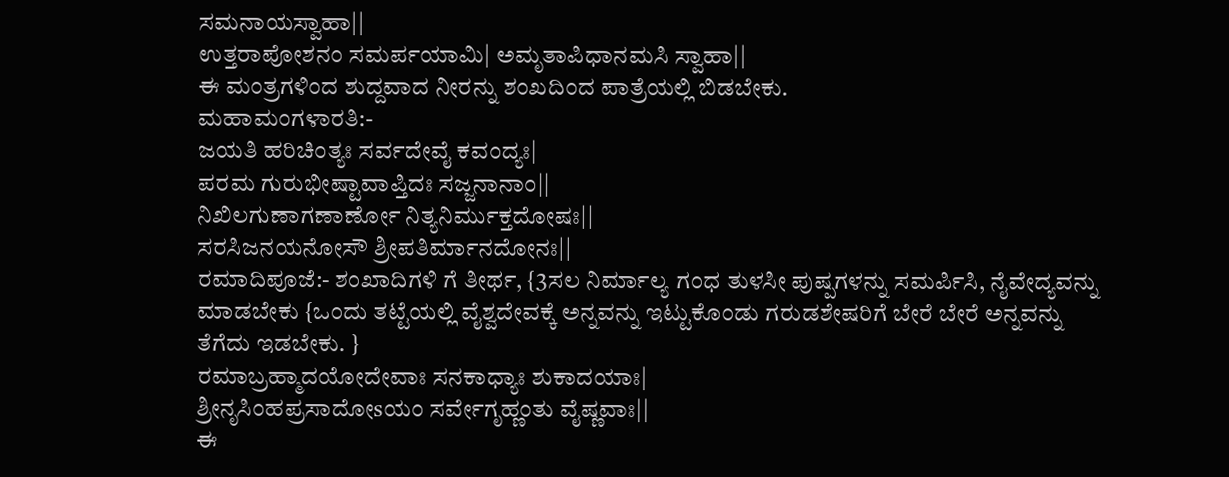ಸಮನಾಯಸ್ವಾಹಾ||
ಉತ್ತರಾಪೋಶನಂ ಸಮರ್ಪಯಾಮಿ| ಅಮೃತಾಪಿಧಾನಮಸಿ ಸ್ವಾಹಾ||
ಈ ಮಂತ್ರಗಳಿಂದ ಶುದ್ದವಾದ ನೀರನ್ನು ಶಂಖದಿಂದ ಪಾತ್ರೆಯಲ್ಲಿ ಬಿಡಬೇಕು.
ಮಹಾಮಂಗಳಾರತಿ:-
ಜಯತಿ ಹರಿಚಿಂತ್ಯಃ ಸರ್ವದೇವೈ ಕವಂದ್ಯಃ|
ಪರಮ ಗುರುಭೀಷ್ಟಾವಾಪ್ತಿದಃ ಸಜ್ಜನಾನಾಂ||
ನಿಖಿಲಗುಣಾಗಣಾರ್ಣೋ ನಿತ್ಯನಿರ್ಮುಕ್ತದೋಷಃ||
ಸರಸಿಜನಯನೋಸೌ ಶ್ರೀಪತಿರ್ಮಾನದೋನಃ||
ರಮಾದಿಪೂಜೆ:- ಶಂಖಾದಿಗಳಿ ಗೆ ತೀರ್ಥ, {3ಸಲ ನಿರ್ಮಾಲ್ಯ ಗಂಧ ತುಳಸೀ ಪುಷ್ಪಗಳನ್ನು ಸಮರ್ಪಿಸಿ, ನೈವೇದ್ಯವನ್ನು ಮಾಡಬೇಕು {ಒಂದು ತಟ್ಟೆಯಲ್ಲಿ ವೈಶ್ವದೇವಕ್ಕೆ ಅನ್ನವನ್ನು ಇಟ್ಟುಕೊಂಡು ಗರುಡಶೇಷರಿಗೆ ಬೇರೆ ಬೇರೆ ಅನ್ನವನ್ನು ತೆಗೆದು ಇಡಬೇಕು. }
ರಮಾಬ್ರಹ್ಮಾದಯೋದೇವಾಃ ಸನಕಾಧ್ಯಾಃ ಶುಕಾದಯಾಃ|
ಶ್ರೀನೃಸಿಂಹಪ್ರಸಾದೋsಯಂ ಸರ್ವೇಗೃಹ್ಣಂತು ವೈಷ್ಣವಾಃ||
ಈ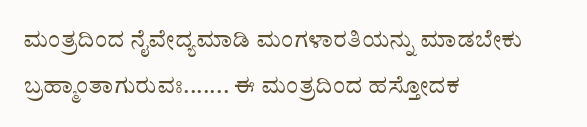ಮಂತ್ರದಿಂದ ನೈವೇದ್ಯಮಾಡಿ ಮಂಗಳಾರತಿಯನ್ನು ಮಾಡಬೇಕು
ಬ್ರಹ್ಮಾಂತಾಗುರುವಃ....... ಈ ಮಂತ್ರದಿಂದ ಹಸ್ತೋದಕ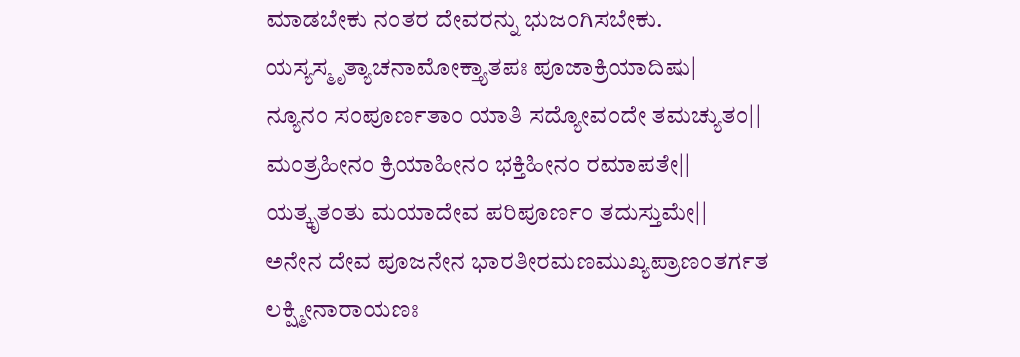ಮಾಡಬೇಕು ನಂತರ ದೇವರನ್ನು ಭುಜಂಗಿಸಬೇಕು.
ಯಸ್ಯಸ್ಮೃತ್ಯಾಚನಾಮೋಕ್ತ್ಯಾತಪಃ ಪೂಜಾಕ್ರಿಯಾದಿಷು|
ನ್ಯೂನಂ ಸಂಪೂರ್ಣತಾಂ ಯಾತಿ ಸದ್ಯೋವಂದೇ ತಮಚ್ಯುತಂ||
ಮಂತ್ರಹೀನಂ ಕ್ರಿಯಾಹೀನಂ ಭಕ್ತಿಹೀನಂ ರಮಾಪತೇ||
ಯತ್ಕೃತಂತು ಮಯಾದೇವ ಪರಿಪೂರ್ಣಂ ತದುಸ್ತುಮೇ||
ಅನೇನ ದೇವ ಪೂಜನೇನ ಭಾರತೀರಮಣಮುಖ್ಯಪ್ರಾಣಂತರ್ಗತ ಲಕ್ಷ್ಮೀನಾರಾಯಣಃ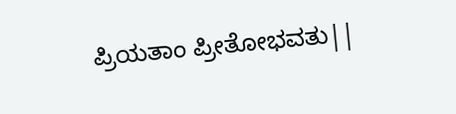ಪ್ರಿಯತಾಂ ಪ್ರೀತೋಭವತು||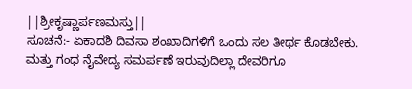||ಶ್ರೀಕೃಷ್ಣಾರ್ಪಣಮಸ್ತು||
ಸೂಚನೆ:- ಏಕಾದಶಿ ದಿವಸಾ ಶಂಖಾದಿಗಳಿಗೆ ಒಂದು ಸಲ ತೀರ್ಥ ಕೊಡಬೇಕು. ಮತ್ತು ಗಂಧ ನೈವೇದ್ಯ ಸಮರ್ಪಣೆ ಇರುವುದಿಲ್ಲಾ ದೇವರಿಗೂ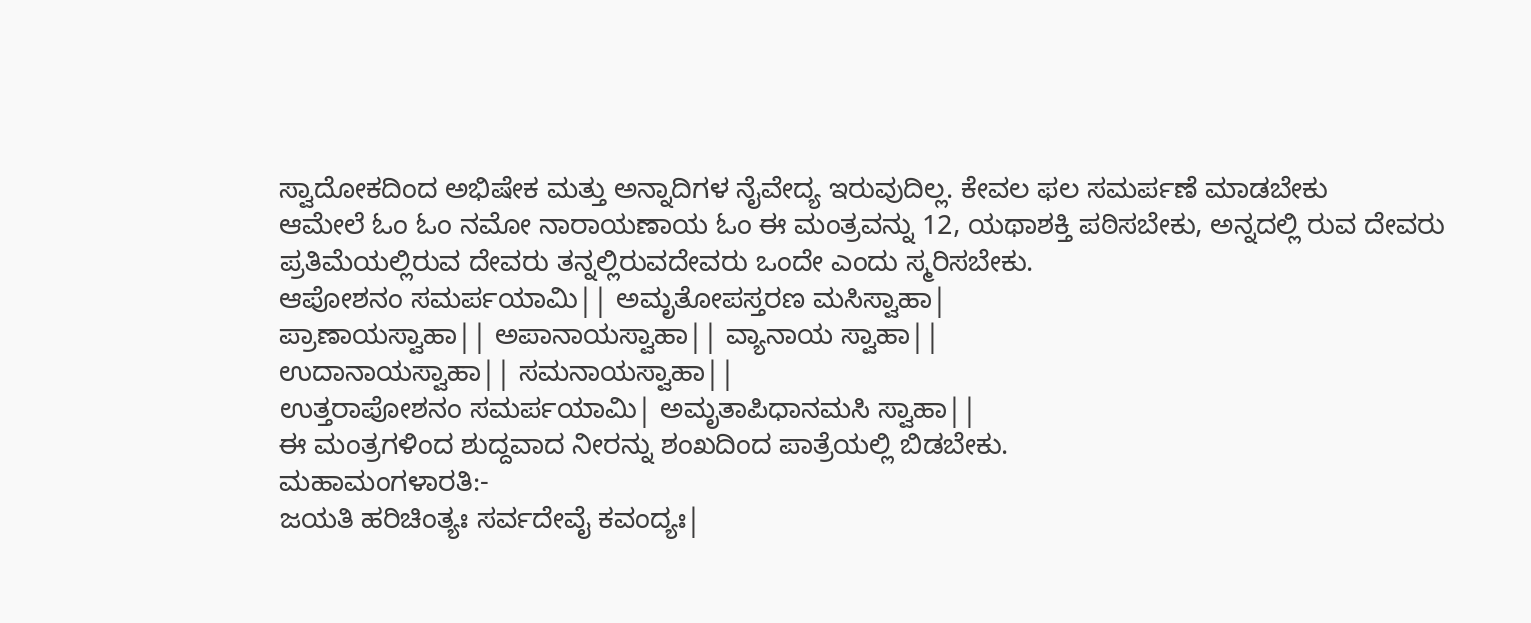ಸ್ವಾದೋಕದಿಂದ ಅಭಿಷೇಕ ಮತ್ತು ಅನ್ನಾದಿಗಳ ನೈವೇದ್ಯ ಇರುವುದಿಲ್ಲ. ಕೇವಲ ಫಲ ಸಮರ್ಪಣೆ ಮಾಡಬೇಕು
ಆಮೇಲೆ ಓಂ ಓಂ ನಮೋ ನಾರಾಯಣಾಯ ಓಂ ಈ ಮಂತ್ರವನ್ನು 12, ಯಥಾಶಕ್ತಿ ಪಠಿಸಬೇಕು, ಅನ್ನದಲ್ಲಿ ರುವ ದೇವರು ಪ್ರತಿಮೆಯಲ್ಲಿರುವ ದೇವರು ತನ್ನಲ್ಲಿರುವದೇವರು ಒಂದೇ ಎಂದು ಸ್ಮರಿಸಬೇಕು.
ಆಪೋಶನಂ ಸಮರ್ಪಯಾಮಿ|| ಅಮೃತೋಪಸ್ತರಣ ಮಸಿಸ್ವಾಹಾ|
ಪ್ರಾಣಾಯಸ್ವಾಹಾ|| ಅಪಾನಾಯಸ್ವಾಹಾ|| ವ್ಯಾನಾಯ ಸ್ವಾಹಾ||
ಉದಾನಾಯಸ್ವಾಹಾ|| ಸಮನಾಯಸ್ವಾಹಾ||
ಉತ್ತರಾಪೋಶನಂ ಸಮರ್ಪಯಾಮಿ| ಅಮೃತಾಪಿಧಾನಮಸಿ ಸ್ವಾಹಾ||
ಈ ಮಂತ್ರಗಳಿಂದ ಶುದ್ದವಾದ ನೀರನ್ನು ಶಂಖದಿಂದ ಪಾತ್ರೆಯಲ್ಲಿ ಬಿಡಬೇಕು.
ಮಹಾಮಂಗಳಾರತಿ:-
ಜಯತಿ ಹರಿಚಿಂತ್ಯಃ ಸರ್ವದೇವೈ ಕವಂದ್ಯಃ|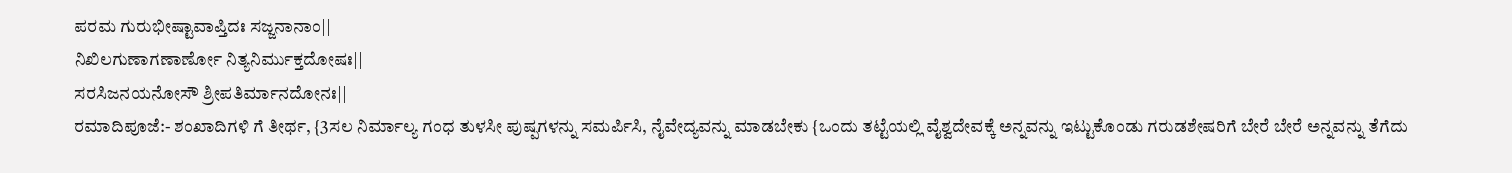ಪರಮ ಗುರುಭೀಷ್ಟಾವಾಪ್ತಿದಃ ಸಜ್ಜನಾನಾಂ||
ನಿಖಿಲಗುಣಾಗಣಾರ್ಣೋ ನಿತ್ಯನಿರ್ಮುಕ್ತದೋಷಃ||
ಸರಸಿಜನಯನೋಸೌ ಶ್ರೀಪತಿರ್ಮಾನದೋನಃ||
ರಮಾದಿಪೂಜೆ:- ಶಂಖಾದಿಗಳಿ ಗೆ ತೀರ್ಥ, {3ಸಲ ನಿರ್ಮಾಲ್ಯ ಗಂಧ ತುಳಸೀ ಪುಷ್ಪಗಳನ್ನು ಸಮರ್ಪಿಸಿ, ನೈವೇದ್ಯವನ್ನು ಮಾಡಬೇಕು {ಒಂದು ತಟ್ಟೆಯಲ್ಲಿ ವೈಶ್ವದೇವಕ್ಕೆ ಅನ್ನವನ್ನು ಇಟ್ಟುಕೊಂಡು ಗರುಡಶೇಷರಿಗೆ ಬೇರೆ ಬೇರೆ ಅನ್ನವನ್ನು ತೆಗೆದು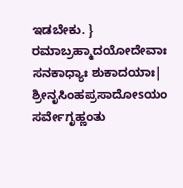ಇಡಬೇಕು. }
ರಮಾಬ್ರಹ್ಮಾದಯೋದೇವಾಃ ಸನಕಾಧ್ಯಾಃ ಶುಕಾದಯಾಃ|
ಶ್ರೀನೃಸಿಂಹಪ್ರಸಾದೋsಯಂ ಸರ್ವೇಗೃಹ್ಣಂತು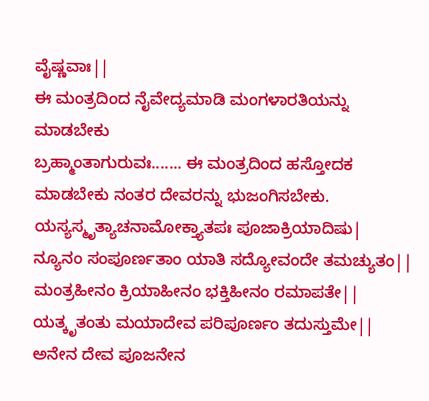ವೈಷ್ಣವಾಃ||
ಈ ಮಂತ್ರದಿಂದ ನೈವೇದ್ಯಮಾಡಿ ಮಂಗಳಾರತಿಯನ್ನು ಮಾಡಬೇಕು
ಬ್ರಹ್ಮಾಂತಾಗುರುವಃ....... ಈ ಮಂತ್ರದಿಂದ ಹಸ್ತೋದಕ ಮಾಡಬೇಕು ನಂತರ ದೇವರನ್ನು ಭುಜಂಗಿಸಬೇಕು.
ಯಸ್ಯಸ್ಮೃತ್ಯಾಚನಾಮೋಕ್ತ್ಯಾತಪಃ ಪೂಜಾಕ್ರಿಯಾದಿಷು|
ನ್ಯೂನಂ ಸಂಪೂರ್ಣತಾಂ ಯಾತಿ ಸದ್ಯೋವಂದೇ ತಮಚ್ಯುತಂ||
ಮಂತ್ರಹೀನಂ ಕ್ರಿಯಾಹೀನಂ ಭಕ್ತಿಹೀನಂ ರಮಾಪತೇ||
ಯತ್ಕೃತಂತು ಮಯಾದೇವ ಪರಿಪೂರ್ಣಂ ತದುಸ್ತುಮೇ||
ಅನೇನ ದೇವ ಪೂಜನೇನ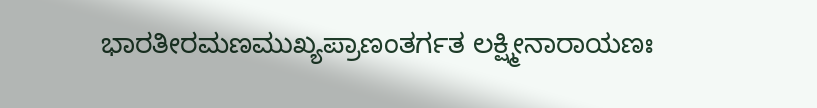ಭಾರತೀರಮಣಮುಖ್ಯಪ್ರಾಣಂತರ್ಗತ ಲಕ್ಷ್ಮೀನಾರಾಯಣಃ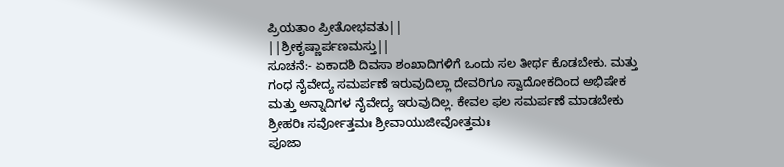ಪ್ರಿಯತಾಂ ಪ್ರೀತೋಭವತು||
||ಶ್ರೀಕೃಷ್ಣಾರ್ಪಣಮಸ್ತು||
ಸೂಚನೆ:- ಏಕಾದಶಿ ದಿವಸಾ ಶಂಖಾದಿಗಳಿಗೆ ಒಂದು ಸಲ ತೀರ್ಥ ಕೊಡಬೇಕು. ಮತ್ತು ಗಂಧ ನೈವೇದ್ಯ ಸಮರ್ಪಣೆ ಇರುವುದಿಲ್ಲಾ ದೇವರಿಗೂ ಸ್ವಾದೋಕದಿಂದ ಅಭಿಷೇಕ ಮತ್ತು ಅನ್ನಾದಿಗಳ ನೈವೇದ್ಯ ಇರುವುದಿಲ್ಲ. ಕೇವಲ ಫಲ ಸಮರ್ಪಣೆ ಮಾಡಬೇಕು
ಶ್ರೀಹರಿಃ ಸರ್ವೋತ್ತಮಃ ಶ್ರೀವಾಯುಜೀವೋತ್ತಮಃ
ಪೂಜಾ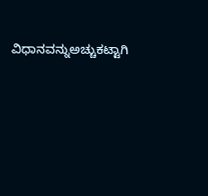ವಿಧಾನವನ್ನುಅಚ್ಚುಕಟ್ಟಾಗಿ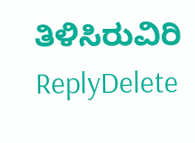ತಿಳಿಸಿರುವಿರಿ
ReplyDelete